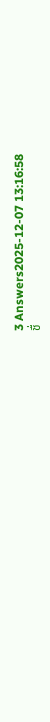3 Answers2025-12-07 13:16:58
ชื่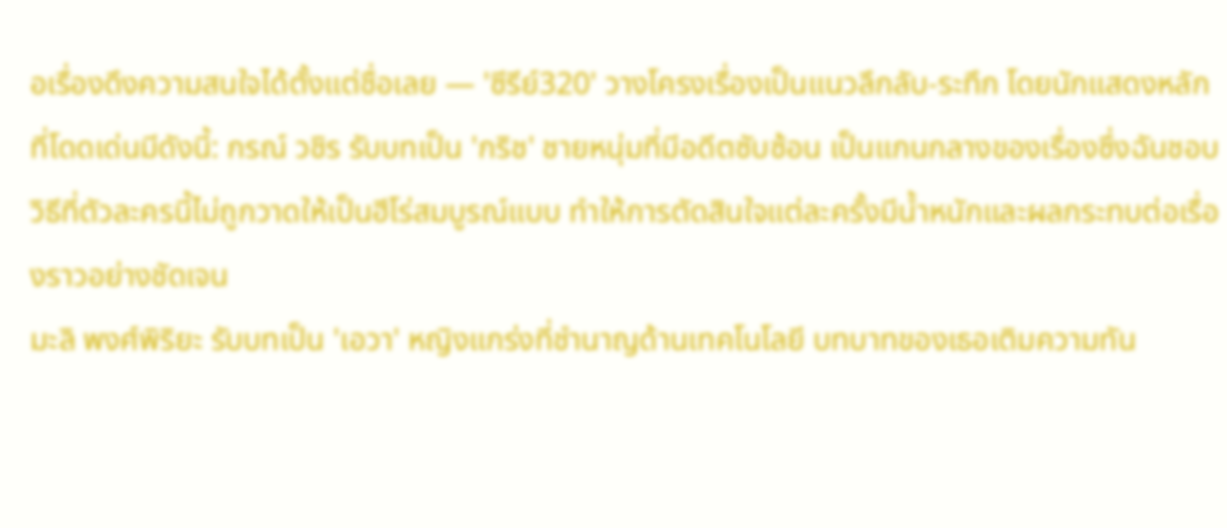อเรื่องดึงความสนใจได้ตั้งแต่ชื่อเลย — 'ซีรีย์320' วางโครงเรื่องเป็นแนวลึกลับ-ระทึก โดยนักแสดงหลักที่โดดเด่นมีดังนี้: กรณ์ วชิร รับบทเป็น 'กริช' ชายหนุ่มที่มีอดีตซับซ้อน เป็นแกนกลางของเรื่องซึ่งฉันชอบวิธีที่ตัวละครนี้ไม่ถูกวาดให้เป็นฮีโร่สมบูรณ์แบบ ทำให้การตัดสินใจแต่ละครั้งมีน้ำหนักและผลกระทบต่อเรื่องราวอย่างชัดเจน
มะลิ พงศ์พิริยะ รับบทเป็น 'เอวา' หญิงแกร่งที่ชำนาญด้านเทคโนโลยี บทบาทของเธอเติมความทัน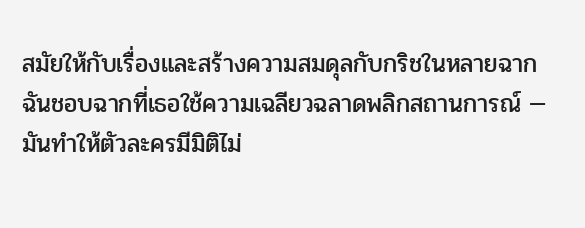สมัยให้กับเรื่องและสร้างความสมดุลกับกริชในหลายฉาก ฉันชอบฉากที่เธอใช้ความเฉลียวฉลาดพลิกสถานการณ์ — มันทำให้ตัวละครมีมิติไม่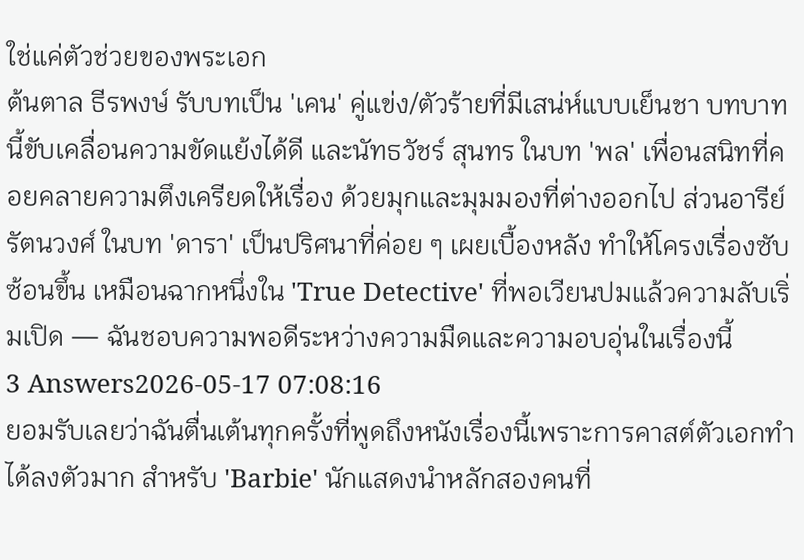ใช่แค่ตัวช่วยของพระเอก
ต้นตาล ธีรพงษ์ รับบทเป็น 'เคน' คู่แข่ง/ตัวร้ายที่มีเสน่ห์แบบเย็นชา บทบาทนี้ขับเคลื่อนความขัดแย้งได้ดี และนัทธวัชร์ สุนทร ในบท 'พล' เพื่อนสนิทที่คอยคลายความตึงเครียดให้เรื่อง ด้วยมุกและมุมมองที่ต่างออกไป ส่วนอารีย์ รัตนวงศ์ ในบท 'ดารา' เป็นปริศนาที่ค่อย ๆ เผยเบื้องหลัง ทำให้โครงเรื่องซับซ้อนขึ้น เหมือนฉากหนึ่งใน 'True Detective' ที่พอเวียนปมแล้วความลับเริ่มเปิด — ฉันชอบความพอดีระหว่างความมืดและความอบอุ่นในเรื่องนี้
3 Answers2026-05-17 07:08:16
ยอมรับเลยว่าฉันตื่นเต้นทุกครั้งที่พูดถึงหนังเรื่องนี้เพราะการคาสต์ตัวเอกทำได้ลงตัวมาก สำหรับ 'Barbie' นักแสดงนำหลักสองคนที่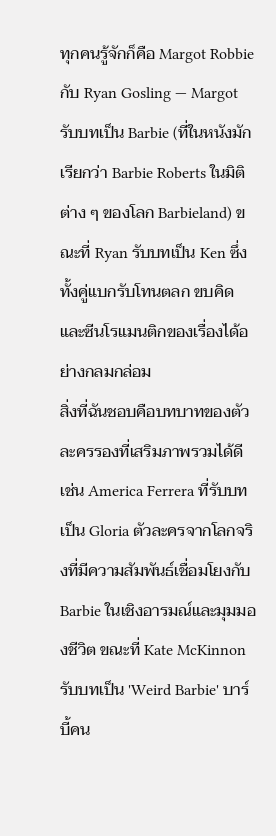ทุกคนรู้จักก็คือ Margot Robbie กับ Ryan Gosling — Margot รับบทเป็น Barbie (ที่ในหนังมักเรียกว่า Barbie Roberts ในมิติต่าง ๆ ของโลก Barbieland) ขณะที่ Ryan รับบทเป็น Ken ซึ่งทั้งคู่แบกรับโทนตลก ขบคิด และซีนโรแมนติกของเรื่องได้อย่างกลมกล่อม
สิ่งที่ฉันชอบคือบทบาทของตัวละครรองที่เสริมภาพรวมได้ดี เช่น America Ferrera ที่รับบทเป็น Gloria ตัวละครจากโลกจริงที่มีความสัมพันธ์เชื่อมโยงกับ Barbie ในเชิงอารมณ์และมุมมองชีวิต ขณะที่ Kate McKinnon รับบทเป็น 'Weird Barbie' บาร์บี้คน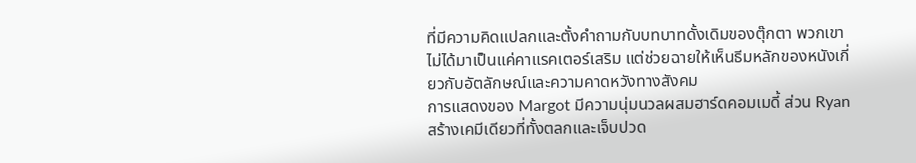ที่มีความคิดแปลกและตั้งคำถามกับบทบาทดั้งเดิมของตุ๊กตา พวกเขาไม่ได้มาเป็นแค่คาแรคเตอร์เสริม แต่ช่วยฉายให้เห็นธีมหลักของหนังเกี่ยวกับอัตลักษณ์และความคาดหวังทางสังคม
การแสดงของ Margot มีความนุ่มนวลผสมฮาร์ดคอมเมดี้ ส่วน Ryan สร้างเคมีเดียวที่ทั้งตลกและเจ็บปวด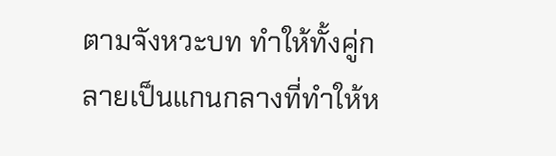ตามจังหวะบท ทำให้ทั้งคู่กลายเป็นแกนกลางที่ทำให้ห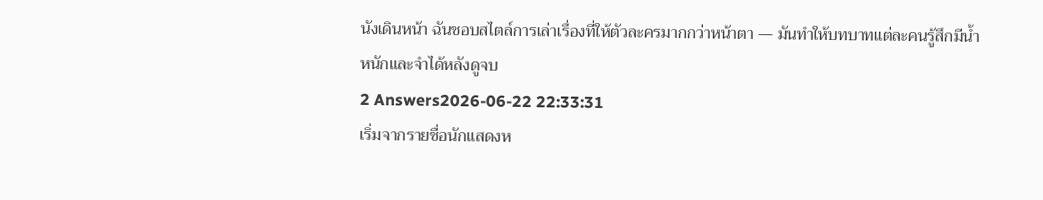นังเดินหน้า ฉันชอบสไตล์การเล่าเรื่องที่ให้ตัวละครมากกว่าหน้าตา — มันทำให้บทบาทแต่ละคนรู้สึกมีน้ำหนักและจำได้หลังดูจบ
2 Answers2026-06-22 22:33:31
เริ่มจากรายชื่อนักแสดงห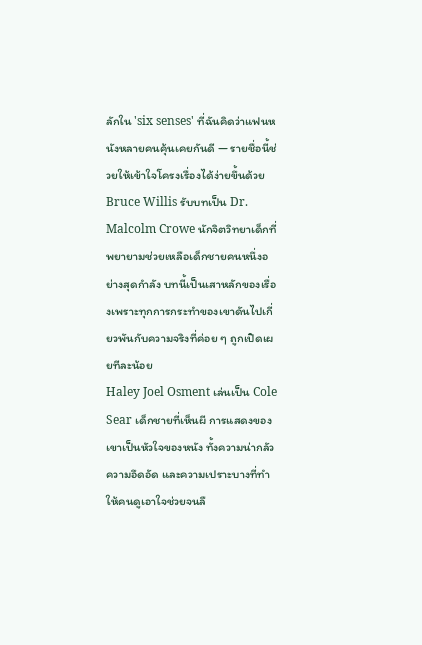ลักใน 'six senses' ที่ฉันคิดว่าแฟนหนังหลายคนคุ้นเคยกันดี — รายชื่อนี้ช่วยให้เข้าใจโครงเรื่องได้ง่ายขึ้นด้วย
Bruce Willis รับบทเป็น Dr. Malcolm Crowe นักจิตวิทยาเด็กที่พยายามช่วยเหลือเด็กชายคนหนึ่งอย่างสุดกำลัง บทนี้เป็นเสาหลักของเรื่องเพราะทุกการกระทำของเขาดันไปเกี่ยวพันกับความจริงที่ค่อย ๆ ถูกเปิดเผยทีละน้อย
Haley Joel Osment เล่นเป็น Cole Sear เด็กชายที่เห็นผี การแสดงของเขาเป็นหัวใจของหนัง ทั้งความน่ากลัว ความอึดอัด และความเปราะบางที่ทำให้คนดูเอาใจช่วยจนลื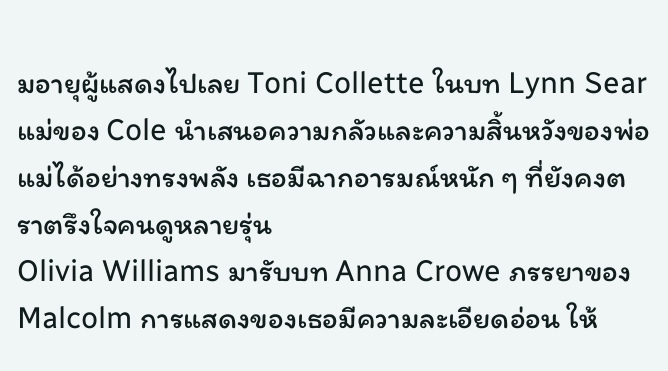มอายุผู้แสดงไปเลย Toni Collette ในบท Lynn Sear แม่ของ Cole นำเสนอความกลัวและความสิ้นหวังของพ่อแม่ได้อย่างทรงพลัง เธอมีฉากอารมณ์หนัก ๆ ที่ยังคงตราตรึงใจคนดูหลายรุ่น
Olivia Williams มารับบท Anna Crowe ภรรยาของ Malcolm การแสดงของเธอมีความละเอียดอ่อน ให้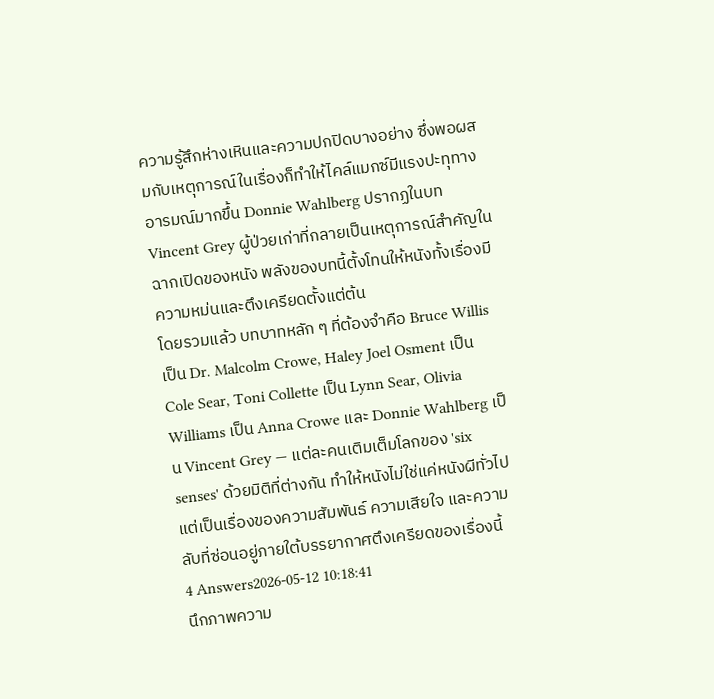ความรู้สึกห่างเหินและความปกปิดบางอย่าง ซึ่งพอผสมกับเหตุการณ์ในเรื่องก็ทำให้ไคล์แมกซ์มีแรงปะทุทางอารมณ์มากขึ้น Donnie Wahlberg ปรากฏในบท Vincent Grey ผู้ป่วยเก่าที่กลายเป็นเหตุการณ์สำคัญในฉากเปิดของหนัง พลังของบทนี้ตั้งโทนให้หนังทั้งเรื่องมีความหม่นและตึงเครียดตั้งแต่ต้น
โดยรวมแล้ว บทบาทหลัก ๆ ที่ต้องจำคือ Bruce Willis เป็น Dr. Malcolm Crowe, Haley Joel Osment เป็น Cole Sear, Toni Collette เป็น Lynn Sear, Olivia Williams เป็น Anna Crowe และ Donnie Wahlberg เป็น Vincent Grey — แต่ละคนเติมเต็มโลกของ 'six senses' ด้วยมิติที่ต่างกัน ทำให้หนังไม่ใช่แค่หนังผีทั่วไปแต่เป็นเรื่องของความสัมพันธ์ ความเสียใจ และความลับที่ซ่อนอยู่ภายใต้บรรยากาศตึงเครียดของเรื่องนี้
4 Answers2026-05-12 10:18:41
นึกภาพความ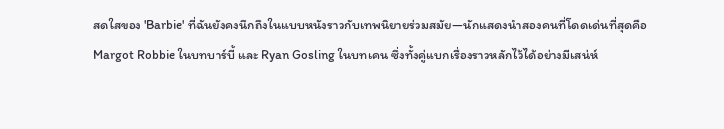สดใสของ 'Barbie' ที่ฉันยังคงนึกถึงในแบบหนังราวกับเทพนิยายร่วมสมัย—นักแสดงนำสองคนที่โดดเด่นที่สุดคือ Margot Robbie ในบทบาร์บี้ และ Ryan Gosling ในบทเคน ซึ่งทั้งคู่แบกเรื่องราวหลักไว้ได้อย่างมีเสน่ห์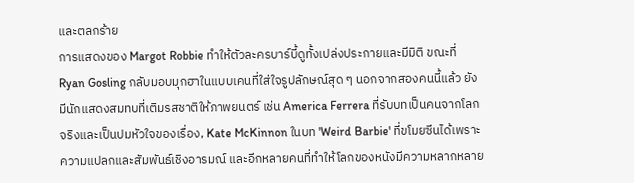และตลกร้าย
การแสดงของ Margot Robbie ทำให้ตัวละครบาร์บี้ดูทั้งเปล่งประกายและมีมิติ ขณะที่ Ryan Gosling กลับมอบมุกฮาในแบบเคนที่ใส่ใจรูปลักษณ์สุด ๆ นอกจากสองคนนี้แล้ว ยังมีนักแสดงสมทบที่เติมรสชาติให้ภาพยนตร์ เช่น America Ferrera ที่รับบทเป็นคนจากโลกจริงและเป็นปมหัวใจของเรื่อง, Kate McKinnon ในบท 'Weird Barbie' ที่ขโมยซีนได้เพราะความแปลกและสัมพันธ์เชิงอารมณ์ และอีกหลายคนที่ทำให้โลกของหนังมีความหลากหลาย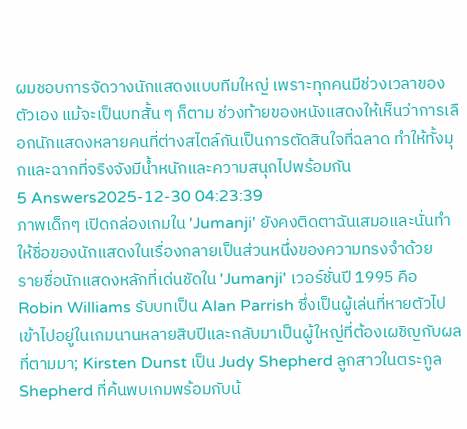ผมชอบการจัดวางนักแสดงแบบทีมใหญ่ เพราะทุกคนมีช่วงเวลาของตัวเอง แม้จะเป็นบทสั้น ๆ ก็ตาม ช่วงท้ายของหนังแสดงให้เห็นว่าการเลือกนักแสดงหลายคนที่ต่างสไตล์กันเป็นการตัดสินใจที่ฉลาด ทำให้ทั้งมุกและฉากที่จริงจังมีน้ำหนักและความสนุกไปพร้อมกัน
5 Answers2025-12-30 04:23:39
ภาพเด็กๆ เปิดกล่องเกมใน 'Jumanji' ยังคงติดตาฉันเสมอและนั่นทำให้ชื่อของนักแสดงในเรื่องกลายเป็นส่วนหนึ่งของความทรงจำด้วย
รายชื่อนักแสดงหลักที่เด่นชัดใน 'Jumanji' เวอร์ชั่นปี 1995 คือ Robin Williams รับบทเป็น Alan Parrish ซึ่งเป็นผู้เล่นที่หายตัวไปเข้าไปอยู่ในเกมนานหลายสิบปีและกลับมาเป็นผู้ใหญ่ที่ต้องเผชิญกับผลที่ตามมา; Kirsten Dunst เป็น Judy Shepherd ลูกสาวในตระกูล Shepherd ที่ค้นพบเกมพร้อมกับน้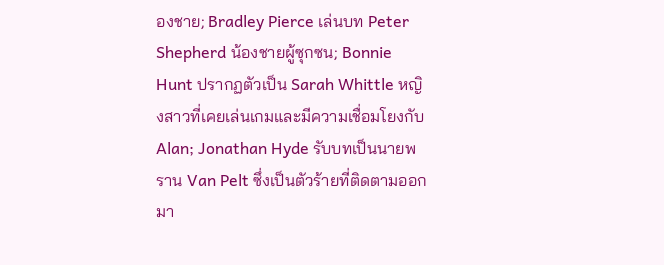องชาย; Bradley Pierce เล่นบท Peter Shepherd น้องชายผู้ซุกซน; Bonnie Hunt ปรากฏตัวเป็น Sarah Whittle หญิงสาวที่เคยเล่นเกมและมีความเชื่อมโยงกับ Alan; Jonathan Hyde รับบทเป็นนายพราน Van Pelt ซึ่งเป็นตัวร้ายที่ติดตามออกมา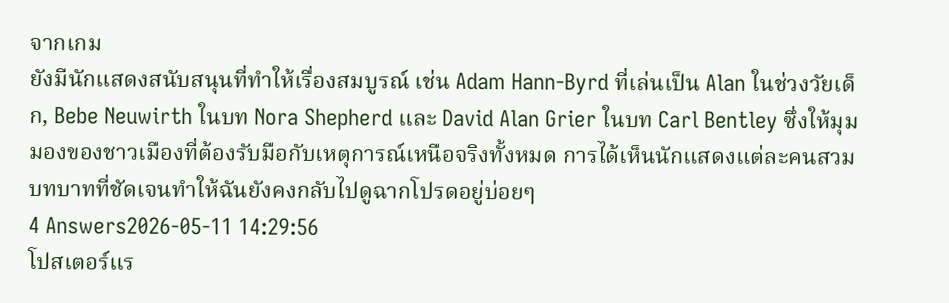จากเกม
ยังมีนักแสดงสนับสนุนที่ทำให้เรื่องสมบูรณ์ เช่น Adam Hann-Byrd ที่เล่นเป็น Alan ในช่วงวัยเด็ก, Bebe Neuwirth ในบท Nora Shepherd และ David Alan Grier ในบท Carl Bentley ซึ่งให้มุมมองของชาวเมืองที่ต้องรับมือกับเหตุการณ์เหนือจริงทั้งหมด การได้เห็นนักแสดงแต่ละคนสวมบทบาทที่ชัดเจนทำให้ฉันยังคงกลับไปดูฉากโปรดอยู่บ่อยๆ
4 Answers2026-05-11 14:29:56
โปสเตอร์แร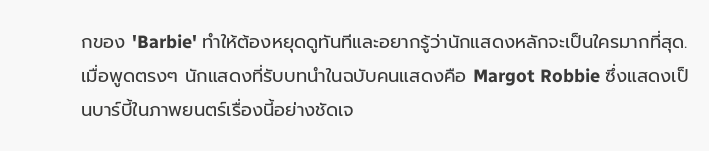กของ 'Barbie' ทำให้ต้องหยุดดูทันทีและอยากรู้ว่านักแสดงหลักจะเป็นใครมากที่สุด.
เมื่อพูดตรงๆ นักแสดงที่รับบทนำในฉบับคนแสดงคือ Margot Robbie ซึ่งแสดงเป็นบาร์บี้ในภาพยนตร์เรื่องนี้อย่างชัดเจ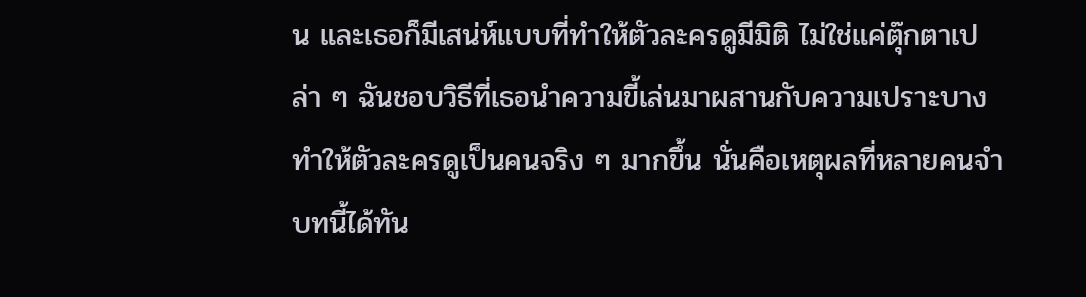น และเธอก็มีเสน่ห์แบบที่ทำให้ตัวละครดูมีมิติ ไม่ใช่แค่ตุ๊กตาเปล่า ๆ ฉันชอบวิธีที่เธอนำความขี้เล่นมาผสานกับความเปราะบาง ทำให้ตัวละครดูเป็นคนจริง ๆ มากขึ้น นั่นคือเหตุผลที่หลายคนจำบทนี้ได้ทัน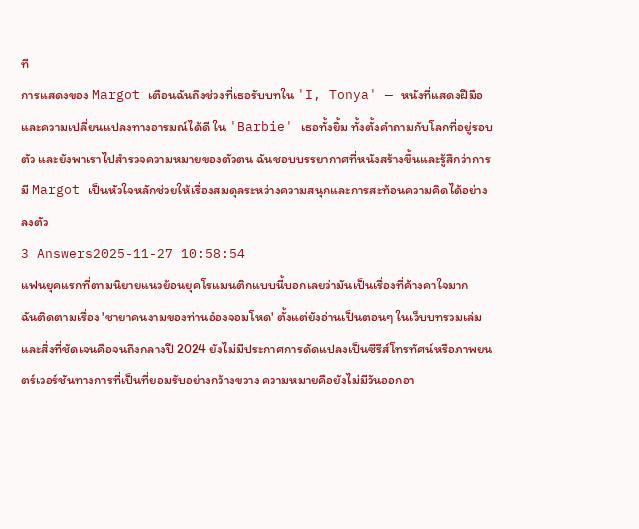ที
การแสดงของ Margot เตือนฉันถึงช่วงที่เธอรับบทใน 'I, Tonya' — หนังที่แสดงฝีมือและความเปลี่ยนแปลงทางอารมณ์ได้ดี ใน 'Barbie' เธอทั้งยิ้ม ทั้งตั้งคำถามกับโลกที่อยู่รอบตัว และยังพาเราไปสำรวจความหมายของตัวตน ฉันชอบบรรยากาศที่หนังสร้างขึ้นและรู้สึกว่าการมี Margot เป็นหัวใจหลักช่วยให้เรื่องสมดุลระหว่างความสนุกและการสะท้อนความคิดได้อย่างลงตัว
3 Answers2025-11-27 10:58:54
แฟนยุคแรกที่ตามนิยายแนวย้อนยุคโรแมนติกแบบนี้บอกเลยว่ามันเป็นเรื่องที่ค้างคาใจมาก
ฉันติดตามเรื่อง 'ชายาคนงามของท่านอ๋องจอมโหด' ตั้งแต่ยังอ่านเป็นตอนๆ ในเว็บบทรวมเล่ม และสิ่งที่ชัดเจนคือจนถึงกลางปี 2024 ยังไม่มีประกาศการดัดแปลงเป็นซีรีส์โทรทัศน์หรือภาพยนตร์เวอร์ชันทางการที่เป็นที่ยอมรับอย่างกว้างขวาง ความหมายคือยังไม่มีวันออกอา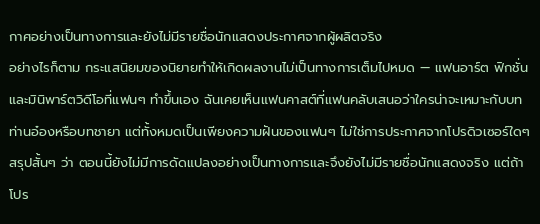กาศอย่างเป็นทางการและยังไม่มีรายชื่อนักแสดงประกาศจากผู้ผลิตจริง
อย่างไรก็ตาม กระแสนิยมของนิยายทำให้เกิดผลงานไม่เป็นทางการเต็มไปหมด — แฟนอาร์ต ฟิกชั่น และมินิพาร์ตวิดีโอที่แฟนๆ ทำขึ้นเอง ฉันเคยเห็นแฟนคาสต์ที่แฟนคลับเสนอว่าใครน่าจะเหมาะกับบทท่านอ๋องหรือบทชายา แต่ทั้งหมดเป็นเพียงความฝันของแฟนๆ ไม่ใช่การประกาศจากโปรดิวเซอร์ใดๆ
สรุปสั้นๆ ว่า ตอนนี้ยังไม่มีการดัดแปลงอย่างเป็นทางการและจึงยังไม่มีรายชื่อนักแสดงจริง แต่ถ้าโปร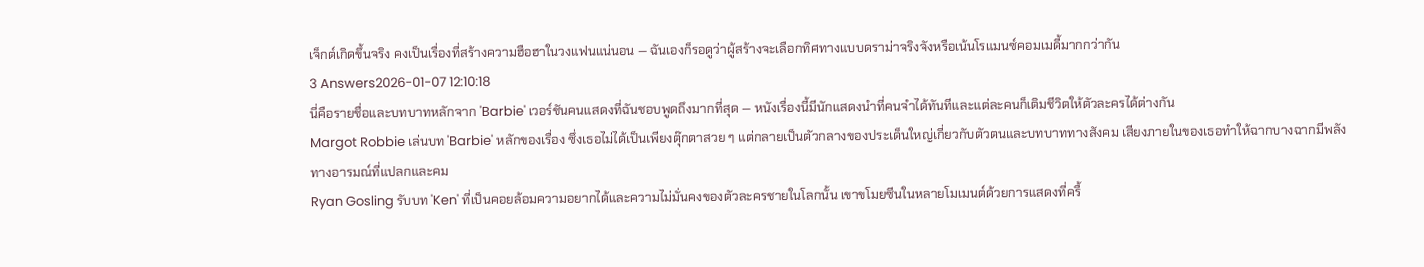เจ็กต์เกิดขึ้นจริง คงเป็นเรื่องที่สร้างความฮือฮาในวงแฟนแน่นอน — ฉันเองก็รอดูว่าผู้สร้างจะเลือกทิศทางแบบดราม่าจริงจังหรือเน้นโรแมนซ์คอมเมดี้มากกว่ากัน
3 Answers2026-01-07 12:10:18
นี่คือรายชื่อและบทบาทหลักจาก 'Barbie' เวอร์ชันคนแสดงที่ฉันชอบพูดถึงมากที่สุด — หนังเรื่องนี้มีนักแสดงนำที่คนจำได้ทันทีและแต่ละคนก็เติมชีวิตให้ตัวละครได้ต่างกัน
Margot Robbie เล่นบท 'Barbie' หลักของเรื่อง ซึ่งเธอไม่ได้เป็นเพียงตุ๊กตาสวย ๆ แต่กลายเป็นตัวกลางของประเด็นใหญ่เกี่ยวกับตัวตนและบทบาททางสังคม เสียงภายในของเธอทำให้ฉากบางฉากมีพลังทางอารมณ์ที่แปลกและคม
Ryan Gosling รับบท 'Ken' ที่เป็นคอยล้อมความอยากได้และความไม่มั่นคงของตัวละครชายในโลกนั้น เขาขโมยซีนในหลายโมเมนต์ด้วยการแสดงที่ครื้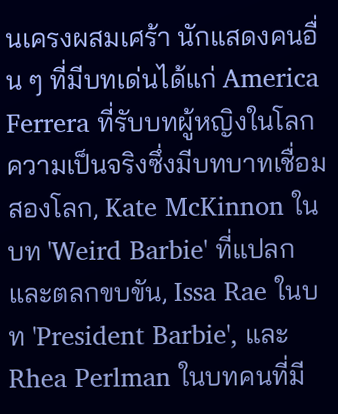นเครงผสมเศร้า นักแสดงคนอื่น ๆ ที่มีบทเด่นได้แก่ America Ferrera ที่รับบทผู้หญิงในโลกความเป็นจริงซึ่งมีบทบาทเชื่อมสองโลก, Kate McKinnon ในบท 'Weird Barbie' ที่แปลกและตลกขบขัน, Issa Rae ในบท 'President Barbie', และ Rhea Perlman ในบทคนที่มี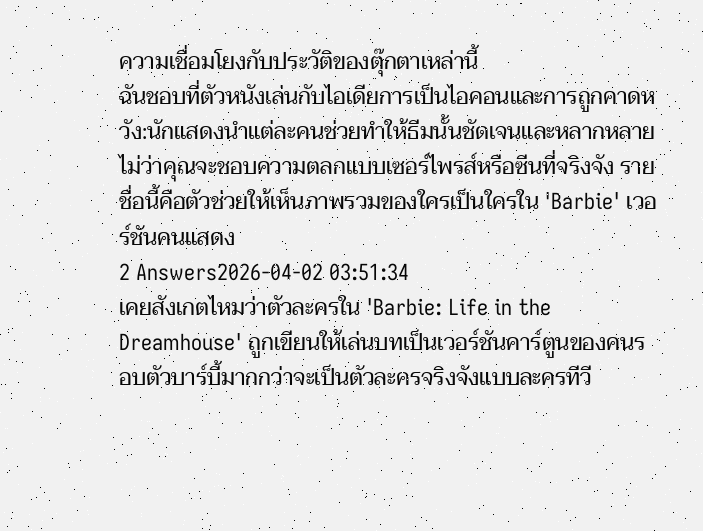ความเชื่อมโยงกับประวัติของตุ๊กตาเหล่านี้
ฉันชอบที่ตัวหนังเล่นกับไอเดียการเป็นไอคอนและการถูกคาดหวัง:นักแสดงนำแต่ละคนช่วยทำให้ธีมนั้นชัดเจนและหลากหลาย ไม่ว่าคุณจะชอบความตลกแบบเซอร์ไพรส์หรือซีนที่จริงจัง รายชื่อนี้คือตัวช่วยให้เห็นภาพรวมของใครเป็นใครใน 'Barbie' เวอร์ชันคนแสดง
2 Answers2026-04-02 03:51:34
เคยสังเกตไหมว่าตัวละครใน 'Barbie: Life in the Dreamhouse' ถูกเขียนให้เล่นบทเป็นเวอร์ชันคาร์ตูนของคนรอบตัวบาร์บี้มากกว่าจะเป็นตัวละครจริงจังแบบละครทีวี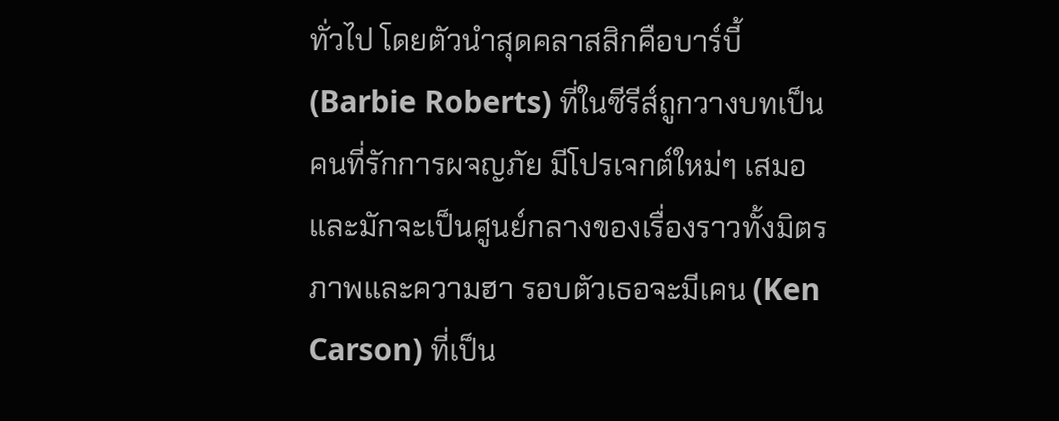ทั่วไป โดยตัวนำสุดคลาสสิกคือบาร์บี้ (Barbie Roberts) ที่ในซีรีส์ถูกวางบทเป็นคนที่รักการผจญภัย มีโปรเจกต์ใหม่ๆ เสมอ และมักจะเป็นศูนย์กลางของเรื่องราวทั้งมิตรภาพและความฮา รอบตัวเธอจะมีเคน (Ken Carson) ที่เป็น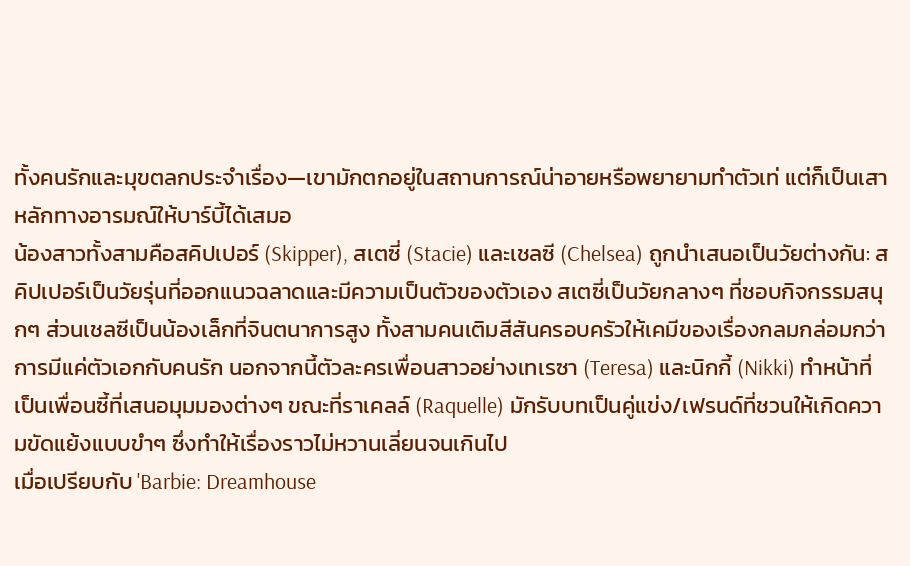ทั้งคนรักและมุขตลกประจำเรื่อง—เขามักตกอยู่ในสถานการณ์น่าอายหรือพยายามทำตัวเท่ แต่ก็เป็นเสาหลักทางอารมณ์ให้บาร์บี้ได้เสมอ
น้องสาวทั้งสามคือสคิปเปอร์ (Skipper), สเตซี่ (Stacie) และเชลซี (Chelsea) ถูกนำเสนอเป็นวัยต่างกัน: สคิปเปอร์เป็นวัยรุ่นที่ออกแนวฉลาดและมีความเป็นตัวของตัวเอง สเตซี่เป็นวัยกลางๆ ที่ชอบกิจกรรมสนุกๆ ส่วนเชลซีเป็นน้องเล็กที่จินตนาการสูง ทั้งสามคนเติมสีสันครอบครัวให้เคมีของเรื่องกลมกล่อมกว่าการมีแค่ตัวเอกกับคนรัก นอกจากนี้ตัวละครเพื่อนสาวอย่างเทเรซา (Teresa) และนิกกี้ (Nikki) ทำหน้าที่เป็นเพื่อนซี้ที่เสนอมุมมองต่างๆ ขณะที่ราเคลล์ (Raquelle) มักรับบทเป็นคู่แข่ง/เฟรนด์ที่ชวนให้เกิดความขัดแย้งแบบขำๆ ซึ่งทำให้เรื่องราวไม่หวานเลี่ยนจนเกินไป
เมื่อเปรียบกับ 'Barbie: Dreamhouse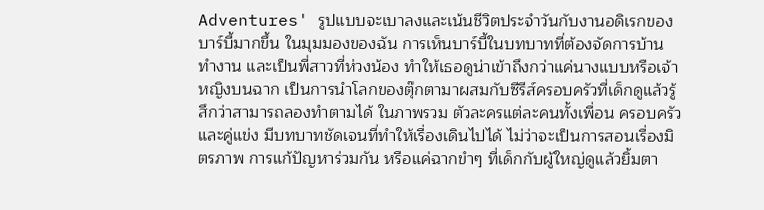Adventures' รูปแบบจะเบาลงและเน้นชีวิตประจำวันกับงานอดิเรกของบาร์บี้มากขึ้น ในมุมมองของฉัน การเห็นบาร์บี้ในบทบาทที่ต้องจัดการบ้าน ทำงาน และเป็นพี่สาวที่ห่วงน้อง ทำให้เธอดูน่าเข้าถึงกว่าแค่นางแบบหรือเจ้าหญิงบนฉาก เป็นการนำโลกของตุ๊กตามาผสมกับซีรีส์ครอบครัวที่เด็กดูแล้วรู้สึกว่าสามารถลองทำตามได้ ในภาพรวม ตัวละครแต่ละคนทั้งเพื่อน ครอบครัว และคู่แข่ง มีบทบาทชัดเจนที่ทำให้เรื่องเดินไปได้ ไม่ว่าจะเป็นการสอนเรื่องมิตรภาพ การแก้ปัญหาร่วมกัน หรือแค่ฉากขำๆ ที่เด็กกับผู้ใหญ่ดูแล้วยิ้มตา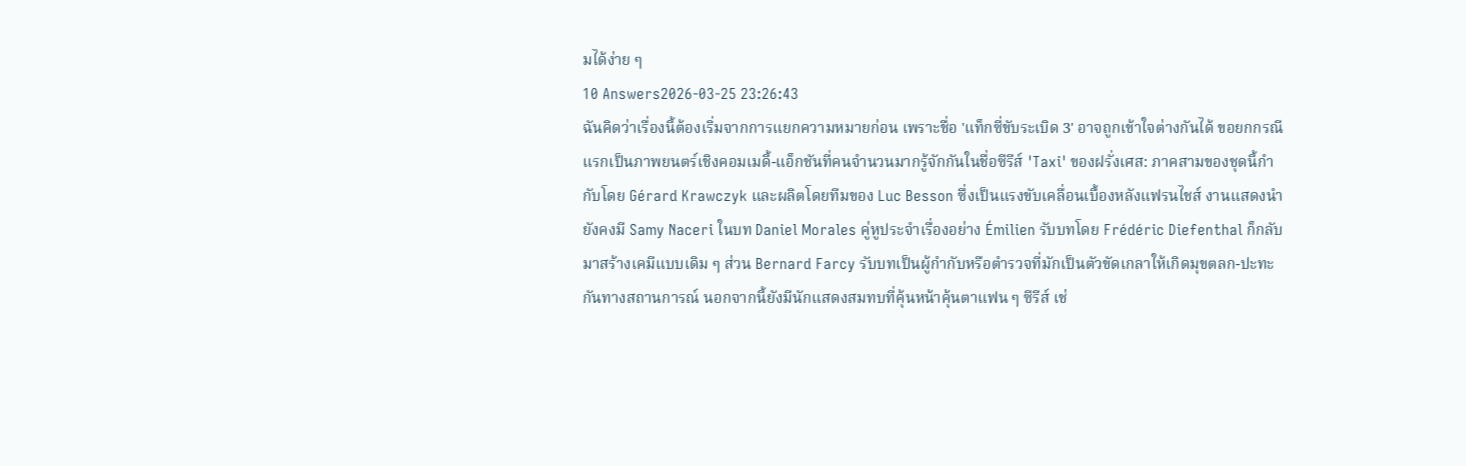มได้ง่าย ๆ
10 Answers2026-03-25 23:26:43
ฉันคิดว่าเรื่องนี้ต้องเริ่มจากการแยกความหมายก่อน เพราะชื่อ 'แท็กซี่ขับระเบิด 3' อาจถูกเข้าใจต่างกันได้ ขอยกกรณีแรกเป็นภาพยนตร์เชิงคอมเมดี้-แอ็กชันที่คนจำนวนมากรู้จักกันในชื่อซีรีส์ 'Taxi' ของฝรั่งเศส: ภาคสามของชุดนี้กำกับโดย Gérard Krawczyk และผลิตโดยทีมของ Luc Besson ซึ่งเป็นแรงขับเคลื่อนเบื้องหลังแฟรนไชส์ งานแสดงนำยังคงมี Samy Naceri ในบท Daniel Morales คู่หูประจำเรื่องอย่าง Émilien รับบทโดย Frédéric Diefenthal ก็กลับมาสร้างเคมีแบบเดิม ๆ ส่วน Bernard Farcy รับบทเป็นผู้กำกับหรือตำรวจที่มักเป็นตัวขัดเกลาให้เกิดมุขตลก-ปะทะกันทางสถานการณ์ นอกจากนี้ยังมีนักแสดงสมทบที่คุ้นหน้าคุ้นตาแฟน ๆ ซีรีส์ เช่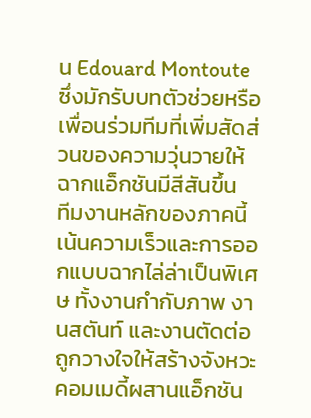น Edouard Montoute ซึ่งมักรับบทตัวช่วยหรือเพื่อนร่วมทีมที่เพิ่มสัดส่วนของความวุ่นวายให้ฉากแอ็กชันมีสีสันขึ้น
ทีมงานหลักของภาคนี้เน้นความเร็วและการออกแบบฉากไล่ล่าเป็นพิเศษ ทั้งงานกำกับภาพ งานสตันท์ และงานตัดต่อถูกวางใจให้สร้างจังหวะคอมเมดี้ผสานแอ็กชัน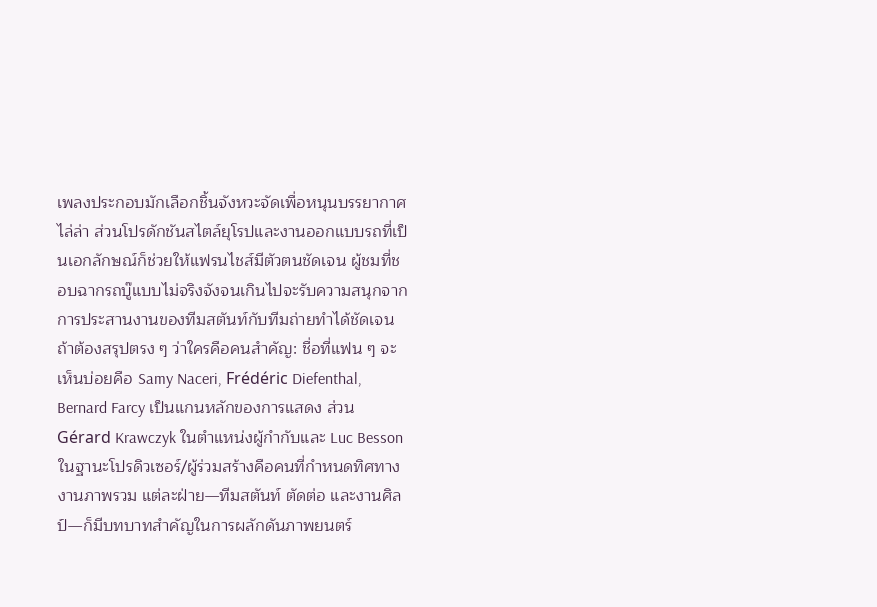เพลงประกอบมักเลือกชิ้นจังหวะจัดเพื่อหนุนบรรยากาศไล่ล่า ส่วนโปรดักชันสไตล์ยุโรปและงานออกแบบรถที่เป็นเอกลักษณ์ก็ช่วยให้แฟรนไชส์มีตัวตนชัดเจน ผู้ชมที่ชอบฉากรถบู๊แบบไม่จริงจังจนเกินไปจะรับความสนุกจากการประสานงานของทีมสตันท์กับทีมถ่ายทำได้ชัดเจน
ถ้าต้องสรุปตรง ๆ ว่าใครคือคนสำคัญ: ชื่อที่แฟน ๆ จะเห็นบ่อยคือ Samy Naceri, Frédéric Diefenthal, Bernard Farcy เป็นแกนหลักของการแสดง ส่วน Gérard Krawczyk ในตำแหน่งผู้กำกับและ Luc Besson ในฐานะโปรดิวเซอร์/ผู้ร่วมสร้างคือคนที่กำหนดทิศทางงานภาพรวม แต่ละฝ่าย—ทีมสตันท์ ตัดต่อ และงานศิลป์—ก็มีบทบาทสำคัญในการผลักดันภาพยนตร์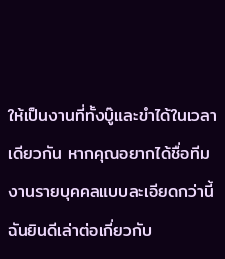ให้เป็นงานที่ทั้งบู๊และขำได้ในเวลาเดียวกัน หากคุณอยากได้ชื่อทีมงานรายบุคคลแบบละเอียดกว่านี้ ฉันยินดีเล่าต่อเกี่ยวกับ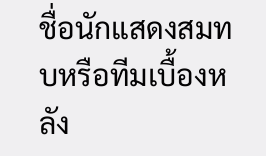ชื่อนักแสดงสมทบหรือทีมเบื้องหลัง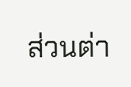ส่วนต่า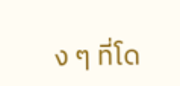ง ๆ ที่โด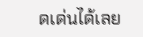ดเด่นได้เลย